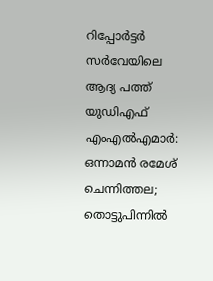റിപ്പോർട്ടർ സർവേയിലെ ആദ്യ പത്ത് യുഡിഎഫ് എംഎൽഎമാർ: ഒന്നാമൻ രമേശ് ചെന്നിത്തല; തൊട്ടുപിന്നിൽ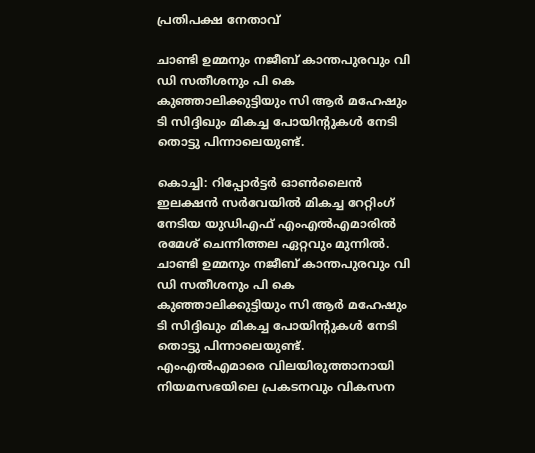പ്രതിപക്ഷ നേതാവ്

ചാണ്ടി ഉമ്മനും നജീബ് കാന്തപുരവും വി ഡി സതീശനും പി കെ കുഞ്ഞാലിക്കുട്ടിയും സി ആര്‍ മഹേഷും ടി സിദ്ദിഖും മികച്ച പോയിന്റുകള്‍ നേടി തൊട്ടു പിന്നാലെയുണ്ട്.

കൊച്ചി: റിപ്പോര്‍ട്ടര്‍ ഓണ്‍ലൈന്‍ ഇലക്ഷന്‍ സര്‍വേയില്‍ മികച്ച റേറ്റിംഗ് നേടിയ യുഡിഎഫ് എംഎൽഎമാരിൽ രമേശ് ചെന്നിത്തല ഏറ്റവും മുന്നിൽ. ചാണ്ടി ഉമ്മനും നജീബ് കാന്തപുരവും വി ഡി സതീശനും പി കെ കുഞ്ഞാലിക്കുട്ടിയും സി ആര്‍ മഹേഷും ടി സിദ്ദിഖും മികച്ച പോയിന്റുകള്‍ നേടി തൊട്ടു പിന്നാലെയുണ്ട്. എംഎല്‍എമാരെ വിലയിരുത്താനായി നിയമസഭയിലെ പ്രകടനവും വികസന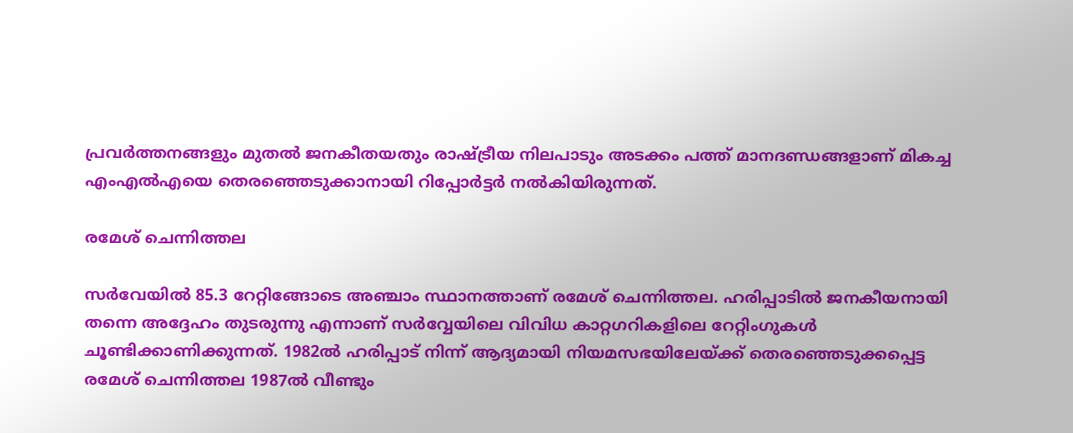പ്രവര്‍ത്തനങ്ങളും മുതല്‍ ജനകീതയതും രാഷ്ട്രീയ നിലപാടും അടക്കം പത്ത് മാനദണ്ഡങ്ങളാണ് മികച്ച എംഎൽഎയെ തെരഞ്ഞെടുക്കാനായി റിപ്പോർട്ടർ നല്‍കിയിരുന്നത്.

രമേശ് ചെന്നിത്തല

സര്‍വേയില്‍ 85.3 റേറ്റിങ്ങോടെ അഞ്ചാം സ്ഥാനത്താണ് രമേശ് ചെന്നിത്തല. ഹരിപ്പാടില്‍ ജനകീയനായി തന്നെ അദ്ദേഹം തുടരുന്നു എന്നാണ് സര്‍വ്വേയിലെ വിവിധ കാറ്റഗറികളിലെ റേറ്റിംഗുകള്‍ ചൂണ്ടിക്കാണിക്കുന്നത്. 1982ൽ ഹരിപ്പാട് നിന്ന് ആദ്യമായി നിയമസഭയിലേയ്ക്ക് തെരഞ്ഞെടുക്കപ്പെട്ട രമേശ് ചെന്നിത്തല 1987ൽ വീണ്ടും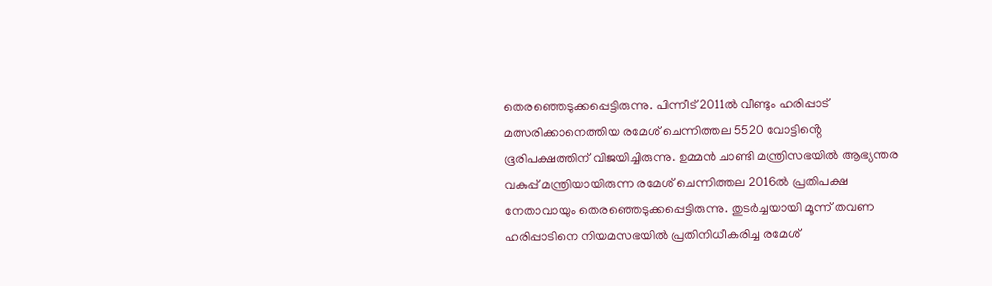തെരഞ്ഞെടുക്കപ്പെട്ടിരുന്നു. പിന്നീട് 2011ൽ വീണ്ടും ഹരിപ്പാട് മത്സരിക്കാനെത്തിയ രമേശ് ചെന്നിത്തല 5520 വോട്ടിൻ്റെ ഭൂരിപക്ഷത്തിന് വിജയിച്ചിരുന്നു. ഉമ്മൻ ചാണ്ടി മന്ത്രിസഭയിൽ ആഭ്യന്തര വകുപ്പ് മന്ത്രിയായിരുന്ന രമേശ് ചെന്നിത്തല 2016ൽ പ്രതിപക്ഷ നേതാവായും തെരഞ്ഞെടുക്കപ്പെട്ടിരുന്നു. തുടർച്ചയായി മൂന്ന് തവണ ഹരിപ്പാടിനെ നിയമസഭയിൽ പ്രതിനിധീകരിച്ച രമേശ്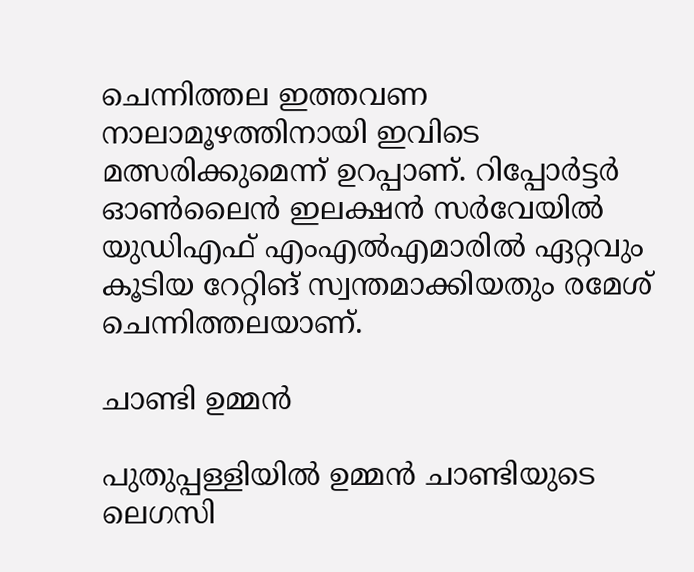ചെന്നിത്തല ഇത്തവണ നാലാമൂഴത്തിനായി ഇവിടെ മത്സരിക്കുമെന്ന് ഉറപ്പാണ്. റിപ്പോർട്ടർ ഓൺലൈൻ ഇലക്ഷൻ സർവേയിൽ യുഡിഎഫ് എംഎൽഎമാരിൽ ഏറ്റവും കൂടിയ റേറ്റിങ് സ്വന്തമാക്കിയതും രമേശ് ചെന്നിത്തലയാണ്.

ചാണ്ടി ഉമ്മന്‍

പുതുപ്പള്ളിയില്‍ ഉമ്മന്‍ ചാണ്ടിയുടെ ലെഗസി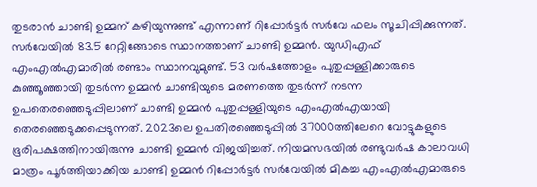തുടരാന്‍ ചാണ്ടി ഉമ്മന് കഴിയുന്നുണ്ട് എന്നാണ് റിപ്പോർട്ടർ സര്‍വേ ഫലം സൂചിപ്പിക്കുന്നത്. സര്‍വേയില്‍ 83.5 റേറ്റിങ്ങോടെ സ്ഥാനത്താണ് ചാണ്ടി ഉമ്മന്‍. യുഡിഎഫ് എംഎല്‍എമാരില്‍ രണ്ടാം സ്ഥാനവുമുണ്ട്. 53 വര്‍ഷത്തോളം പുതുപ്പള്ളിക്കാരുടെ കുഞ്ഞൂഞ്ഞായി തുടര്‍ന്ന ഉമ്മന്‍ ചാണ്ടിയുടെ മരണത്തെ തുടർന്ന് നടന്ന ഉപതെരഞ്ഞെടുപ്പിലാണ് ചാണ്ടി ഉമ്മന്‍ പുതുപ്പള്ളിയുടെ എംഎല്‍എയായി തെരഞ്ഞെടുക്കപ്പെടുന്നത്. 2023ലെ ഉപതിരഞ്ഞെടുപ്പില്‍ 37000ത്തിലേറെ വോട്ടുകളുടെ ഭൂരിപക്ഷത്തിനായിരുന്നു ചാണ്ടി ഉമ്മന്‍ വിജയിച്ചത്. നിയമസഭയിൽ രണ്ടുവർഷ കാലാവധി മാത്രം പൂർത്തിയാക്കിയ ചാണ്ടി ഉമ്മൻ റിപ്പോർട്ടർ സർവേയിൽ മികച്ച എംഎൽഎമാരുടെ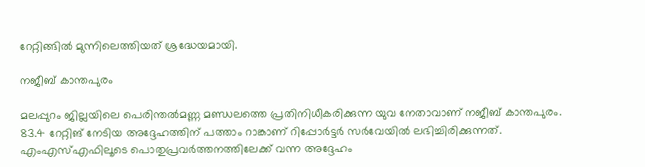റേറ്റിങ്ങിൽ മുന്നിലെത്തിയത് ശ്രദ്ധേയമായി.

നജീബ് കാന്തപുരം

മലപ്പുറം ജില്ലയിലെ പെരിന്തല്‍മണ്ണ മണ്ഡലത്തെ പ്രതിനിധീകരിക്കുന്ന യുവ നേതാവാണ് നജീബ് കാന്തപുരം. 83.4 റേറ്റിങ് നേടിയ അദ്ദേഹത്തിന് പത്താം റാങ്കാണ് റിപ്പോർട്ടർ സർവേയില്‍ ലഭിച്ചിരിക്കുന്നത്. എംഎസ്എഫിലൂടെ പൊതുപ്രവർത്തനത്തിലേക്ക് വന്ന അദ്ദേഹം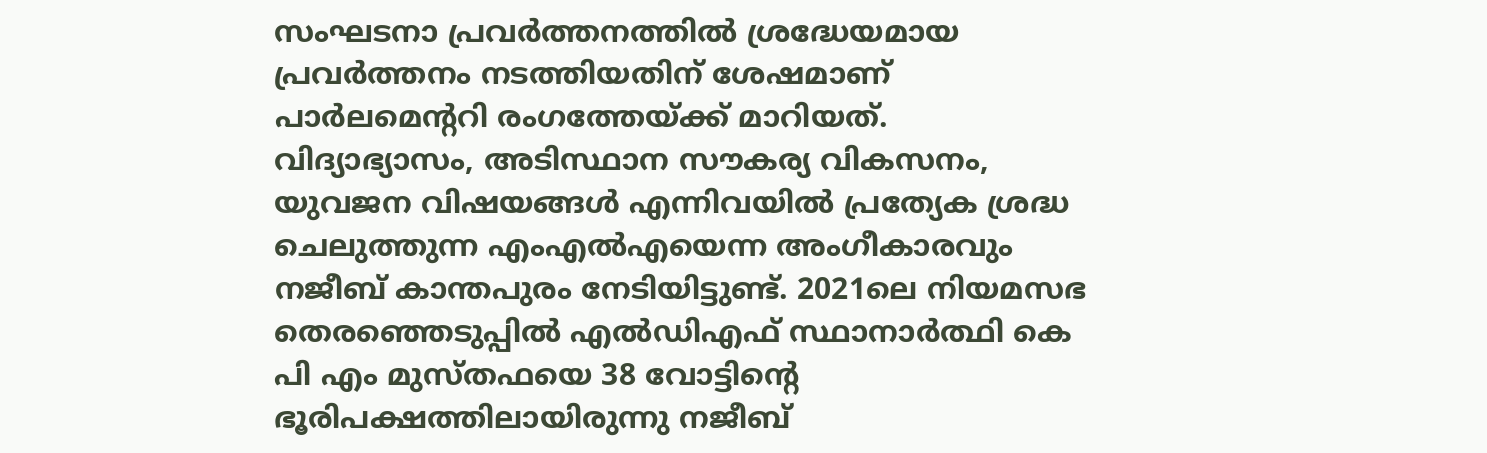സംഘടനാ പ്രവർത്തനത്തിൽ ശ്രദ്ധേയമായ പ്രവർത്തനം നടത്തിയതിന് ശേഷമാണ് പാർലമെൻ്ററി രംഗത്തേയ്ക്ക് മാറിയത്. വിദ്യാഭ്യാസം, അടിസ്ഥാന സൗകര്യ വികസനം, യുവജന വിഷയങ്ങള്‍ എന്നിവയില്‍ പ്രത്യേക ശ്രദ്ധ ചെലുത്തുന്ന എംഎല്‍എയെന്ന അംഗീകാരവും നജീബ് കാന്തപുരം നേടിയിട്ടുണ്ട്. 2021ലെ നിയമസഭ തെരഞ്ഞെടുപ്പില്‍ എല്‍ഡിഎഫ് സ്ഥാനാർത്ഥി കെ പി എം മുസ്തഫയെ 38 വോട്ടിന്‍റെ ഭൂരിപക്ഷത്തിലായിരുന്നു നജീബ്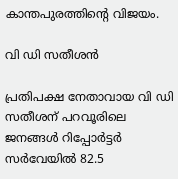കാന്തപുരത്തിന്‍റെ വിജയം.

വി ഡി സതീശന്‍

പ്രതിപക്ഷ നേതാവായ വി ഡി സതീശന് പറവൂരിലെ ജനങ്ങള്‍ റിപ്പോർട്ടർ സര്‍വേയില്‍ 82.5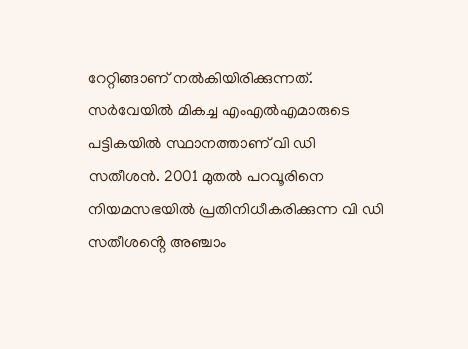റേറ്റിങ്ങാണ് നല്‍കിയിരിക്കുന്നത്. സര്‍വേയില്‍ മികച്ച എംഎല്‍എമാരുടെ പട്ടികയില്‍ സ്ഥാനത്താണ് വി ഡി സതീശന്‍. 2001 മുതല്‍ പറവൂരിനെ നിയമസഭയിൽ പ്രതിനിധീകരിക്കുന്ന വി ഡി സതീശൻ്റെ അഞ്ചാം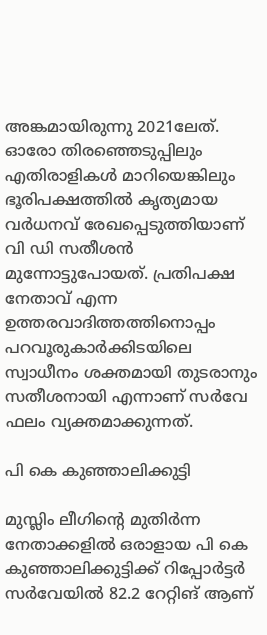അങ്കമായിരുന്നു 2021ലേത്. ഓരോ തിരഞ്ഞെടുപ്പിലും എതിരാളികള്‍ മാറിയെങ്കിലും ഭൂരിപക്ഷത്തില്‍ കൃത്യമായ വര്‍ധനവ് രേഖപ്പെടുത്തിയാണ് വി ഡി സതീശന്‍ മുന്നോട്ടുപോയത്. പ്രതിപക്ഷ നേതാവ് എന്ന ഉത്തരവാദിത്തത്തിനൊപ്പം പറവൂരുകാര്‍ക്കിടയിലെ സ്വാധീനം ശക്തമായി തുടരാനും സതീശനായി എന്നാണ് സര്‍വേ ഫലം വ്യക്തമാക്കുന്നത്.

പി കെ കുഞ്ഞാലിക്കുട്ടി

മുസ്ലിം ലീഗിന്റെ മുതിര്‍ന്ന നേതാക്കളില്‍ ഒരാളായ പി കെ കുഞ്ഞാലിക്കുട്ടിക്ക് റിപ്പോർട്ടർ സർവേയിൽ 82.2 റേറ്റിങ് ആണ്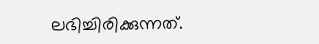ലഭിച്ചിരിക്കുന്നത്.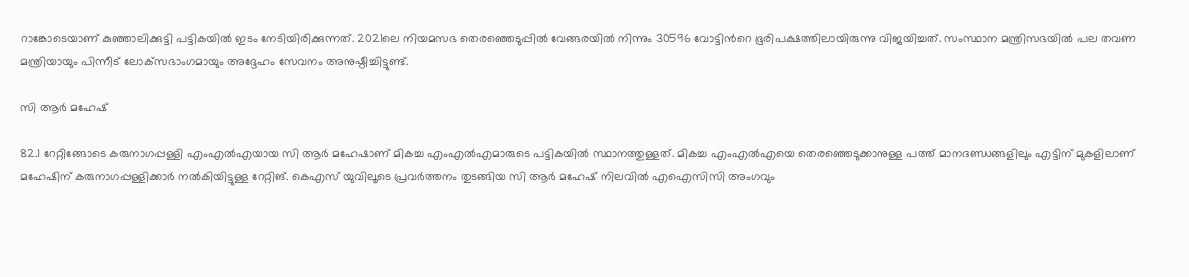റാങ്കോടെയാണ് കുഞ്ഞാലിക്കുട്ടി പട്ടികയിൽ ഇടം നേടിയിരിക്കുന്നത്. 2021ലെ നിയമസഭ തെരഞ്ഞെടുപ്പില്‍ വേങ്ങരയില്‍ നിന്നും 30596 വോട്ടിന്‍റെ ഭൂരിപക്ഷത്തിലായിരുന്നു വിജയിച്ചത്. സംസ്ഥാന മന്ത്രിസഭയില്‍ പല തവണ മന്ത്രിയായും പിന്നീട് ലോക്‌സഭാംഗമായും അദ്ദേഹം സേവനം അനുഷ്ഠിച്ചിട്ടുണ്ട്.

സി ആര്‍ മഹേഷ്

82.1 റേറ്റിങ്ങോടെ കരുനാഗപ്പള്ളി എംഎല്‍എയായ സി ആര്‍ മഹേഷാണ് മികച്ച എംഎല്‍എമാരുടെ പട്ടികയില്‍ സ്ഥാനത്തുള്ളത്. മികച്ച എംഎൽഎയെ തെരഞ്ഞെടുക്കാനുള്ള പത്ത് മാനദണ്ഡങ്ങളിലും എട്ടിന് മുകളിലാണ് മഹേഷിന് കരുനാഗപ്പള്ളിക്കാര്‍ നല്‍കിയിട്ടുള്ള റേറ്റിങ്. കെഎസ് യുവിലൂടെ പ്രവര്‍ത്തനം തുടങ്ങിയ സി ആർ മഹേഷ് നിലവിൽ എഐസിസി അംഗവും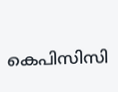കെപിസിസി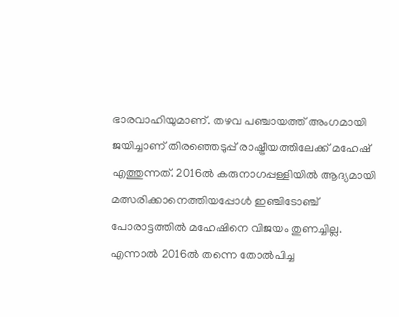ഭാരവാഹിയുമാണ്. തഴവ പഞ്ചായത്ത് അംഗമായി ജയിച്ചാണ് തിരഞ്ഞെടുപ്പ് രാഷ്ട്രീയത്തിലേക്ക് മഹേഷ് എത്തുന്നത്. 2016ല്‍ കരുനാഗപ്പള്ളിയില്‍ ആദ്യമായി മത്സരിക്കാനെത്തിയപ്പോള്‍ ഇഞ്ചിടോഞ്ച് പോരാട്ടത്തില്‍ മഹേഷിനെ വിജയം തുണച്ചില്ല. എന്നാല്‍ 2016ൽ തന്നെ തോല്‍പിച്ച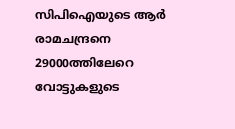സിപിഐയുടെ ആര്‍ രാമചന്ദ്രനെ 29000ത്തിലേറെ വോട്ടുകളുടെ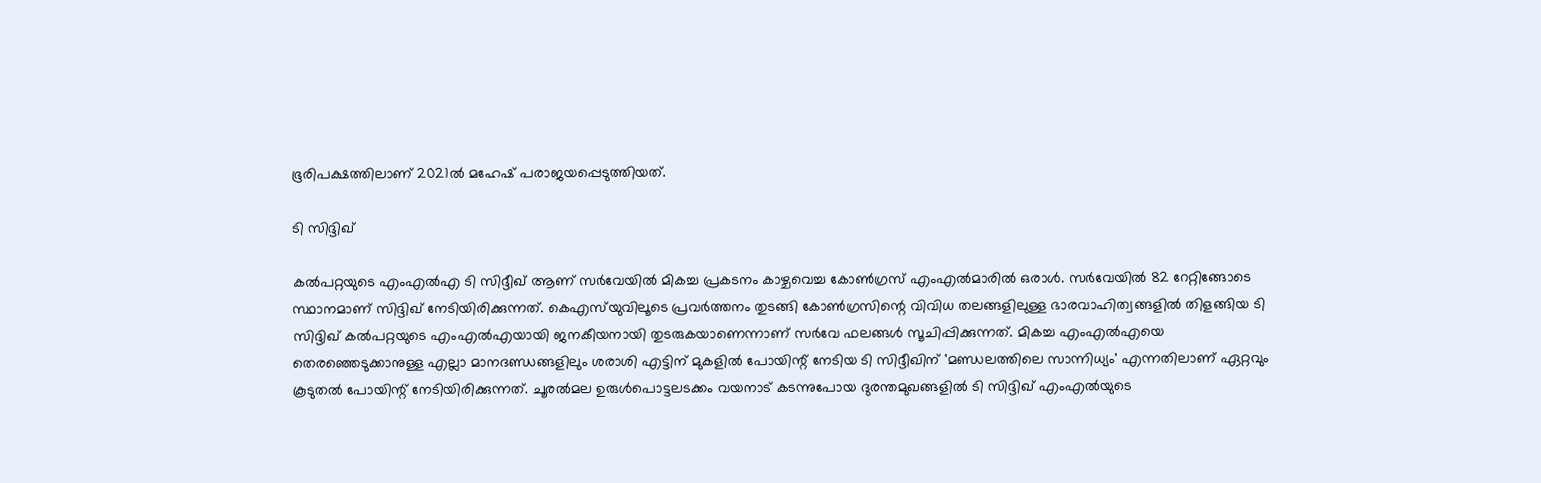ഭൂരിപക്ഷത്തിലാണ് 2021ല്‍ മഹേഷ് പരാജയപ്പെടുത്തിയത്.

ടി സിദ്ദിഖ്

കല്‍പറ്റയുടെ എംഎല്‍എ ടി സിദ്ദീഖ് ആണ് സര്‍വേയില്‍ മികച്ച പ്രകടനം കാഴ്ചവെച്ച കോൺഗ്രസ് എംഎൽമാരിൽ ഒരാൾ. സര്‍വേയില്‍ 82 റേറ്റിങ്ങോടെ സ്ഥാനമാണ് സിദ്ദിഖ് നേടിയിരിക്കുന്നത്. കെഎസ്‌യുവിലൂടെ പ്രവര്‍ത്തനം തുടങ്ങി കോണ്‍ഗ്രസിന്റെ വിവിധ തലങ്ങളിലുള്ള ഭാരവാഹിത്വങ്ങളില്‍ തിളങ്ങിയ ടി സിദ്ദിഖ് കല്‍പറ്റയുടെ എംഎല്‍എയായി ജനകീയനായി തുടരുകയാണെന്നാണ് സര്‍വേ ഫലങ്ങള്‍ സൂചിപ്പിക്കുന്നത്. മികച്ച എംഎൽഎയെ തെരഞ്ഞെടുക്കാനുള്ള എല്ലാ മാനദണ്ഡങ്ങളിലും ശരാശി എട്ടിന് മുകളില്‍ പോയിന്റ് നേടിയ ടി സിദ്ദീഖിന് 'മണ്ഡലത്തിലെ സാന്നിധ്യം' എന്നതിലാണ് ഏറ്റവും കൂടുതല്‍ പോയിന്റ് നേടിയിരിക്കുന്നത്. ചൂരല്‍മല ഉരുള്‍പൊട്ടലടക്കം വയനാട് കടന്നുപോയ ദുരന്തമുഖങ്ങളില്‍ ടി സിദ്ദിഖ് എംഎല്‍യുടെ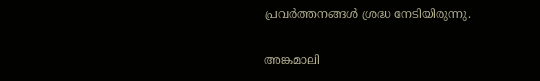പ്രവര്‍ത്തനങ്ങള്‍ ശ്രദ്ധ നേടിയിരുന്നു.

അങ്കമാലി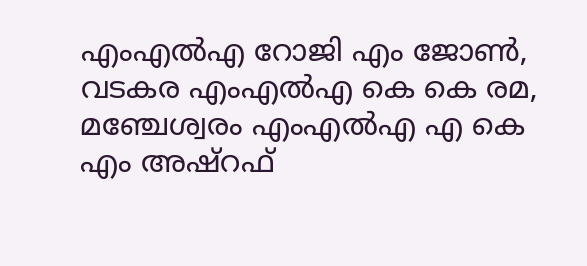എംഎൽഎ റോജി എം ജോൺ, വടകര എംഎൽഎ കെ കെ രമ, മഞ്ചേശ്വരം എംഎൽഎ എ കെ എം അഷ്റഫ്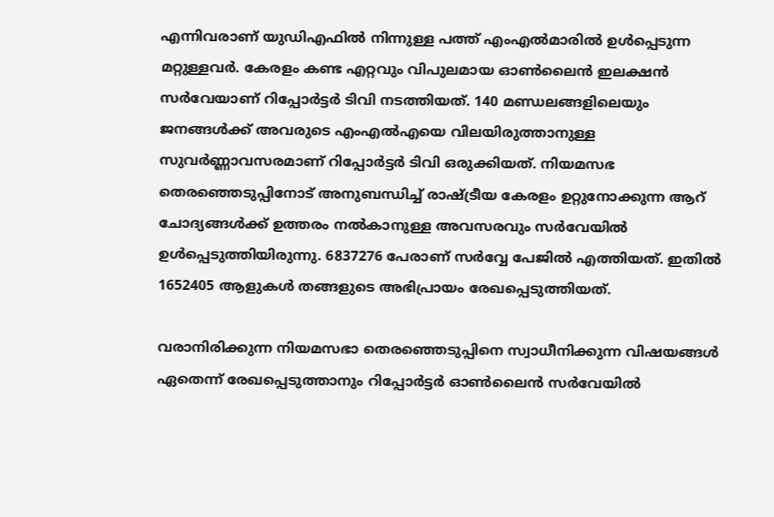എന്നിവരാണ് യുഡിഎഫിൽ നിന്നുള്ള പത്ത് എംഎൽമാരിൽ ഉൾപ്പെടുന്ന മറ്റുള്ളവർ. കേരളം കണ്ട എറ്റവും വിപുലമായ ഓണ്‍ലൈന്‍ ഇലക്ഷന്‍ സർവേയാണ് റിപ്പോർട്ടർ ടിവി നടത്തിയത്. 140 മണ്ഡലങ്ങളിലെയും ജനങ്ങള്‍ക്ക് അവരുടെ എംഎല്‍എയെ വിലയിരുത്താനുള്ള സുവർണ്ണാവസരമാണ് റിപ്പോർട്ടർ ടിവി ഒരുക്കിയത്. നിയമസഭ തെരഞ്ഞെടുപ്പിനോട് അനുബന്ധിച്ച് രാഷ്ട്രീയ കേരളം ഉറ്റുനോക്കുന്ന ആറ് ചോദ്യങ്ങള്‍ക്ക് ഉത്തരം നല്‍കാനുള്ള അവസരവും സർവേയില്‍ ഉള്‍പ്പെടുത്തിയിരുന്നു. 6837276 പേരാണ് സർവ്വേ പേജില്‍ എത്തിയത്. ഇതില്‍ 1652405 ആളുകള്‍ തങ്ങളുടെ അഭിപ്രായം രേഖപ്പെടുത്തിയത്.

വരാനിരിക്കുന്ന നിയമസഭാ തെരഞ്ഞെടുപ്പിനെ സ്വാധീനിക്കുന്ന വിഷയങ്ങള്‍ ഏതെന്ന് രേഖപ്പെടുത്താനും റിപ്പോര്‍ട്ടര്‍ ഓണ്‍ലൈന്‍ സര്‍വേയില്‍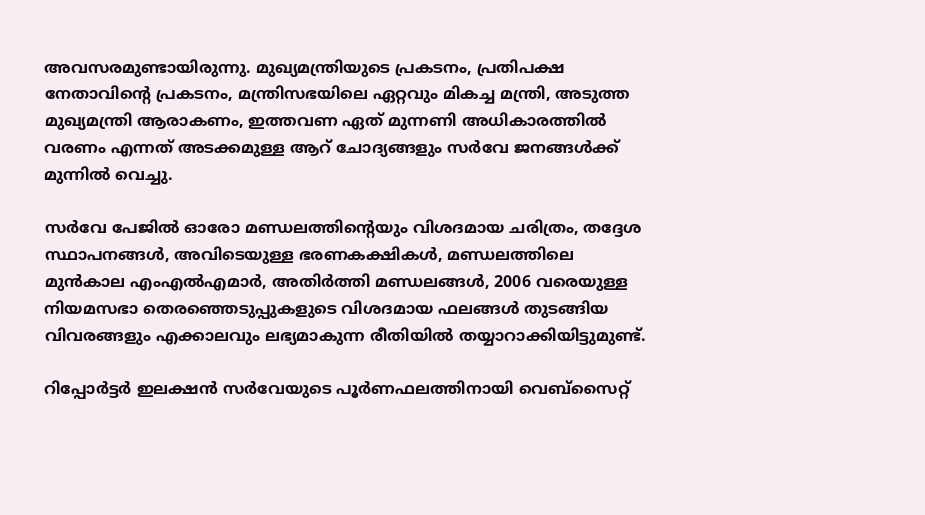അവസരമുണ്ടായിരുന്നു. മുഖ്യമന്ത്രിയുടെ പ്രകടനം, പ്രതിപക്ഷ നേതാവിന്റെ പ്രകടനം, മന്ത്രിസഭയിലെ ഏറ്റവും മികച്ച മന്ത്രി, അടുത്ത മുഖ്യമന്ത്രി ആരാകണം, ഇത്തവണ ഏത് മുന്നണി അധികാരത്തില്‍ വരണം എന്നത് അടക്കമുള്ള ആറ് ചോദ്യങ്ങളും സർവേ ജനങ്ങള്‍ക്ക് മുന്നില്‍ വെച്ചു.

സർവേ പേജില്‍ ഓരോ മണ്ഡലത്തിന്റെയും വിശദമായ ചരിത്രം, തദ്ദേശ സ്ഥാപനങ്ങള്‍, അവിടെയുള്ള ഭരണകക്ഷികള്‍, മണ്ഡലത്തിലെ മുന്‍കാല എംഎല്‍എമാര്‍, അതിര്‍ത്തി മണ്ഡലങ്ങള്‍, 2006 വരെയുള്ള നിയമസഭാ തെരഞ്ഞെടുപ്പുകളുടെ വിശദമായ ഫലങ്ങള്‍ തുടങ്ങിയ വിവരങ്ങളും എക്കാലവും ലഭ്യമാകുന്ന രീതിയില്‍ തയ്യാറാക്കിയിട്ടുമുണ്ട്.

റിപ്പോർട്ടർ ഇലക്ഷൻ സർവേയുടെ പൂർണഫലത്തിനായി വെബ്സൈറ്റ്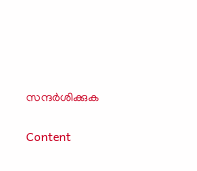സന്ദർശിക്കുക

Content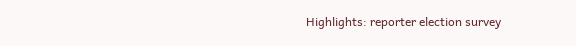Highlights: reporter election survey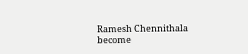Ramesh Chennithala become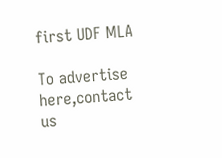first UDF MLA

To advertise here,contact us